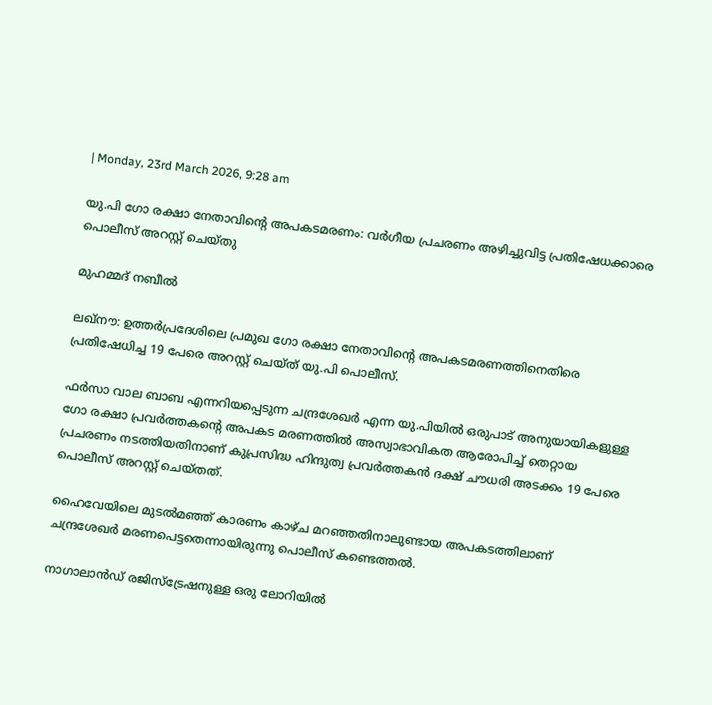| Monday, 23rd March 2026, 9:28 am

യു.പി ഗോ രക്ഷാ നേതാവിന്റെ അപകടമരണം: വർഗീയ പ്രചരണം അഴിച്ചുവിട്ട പ്രതിഷേധക്കാരെ പൊലീസ് അറസ്റ്റ് ചെയ്തു

മുഹമ്മദ് നബീല്‍

ലഖ്‌നൗ: ഉത്തർപ്രദേശിലെ പ്രമുഖ ഗോ രക്ഷാ നേതാവിന്റെ അപകടമരണത്തിനെതിരെ പ്രതിഷേധിച്ച 19 പേരെ അറസ്റ്റ് ചെയ്ത് യു.പി പൊലീസ്.

ഫർസാ വാല ബാബ എന്നറിയപ്പെടുന്ന ചന്ദ്രശേഖർ എന്ന യു.പിയിൽ ഒരുപാട് അനുയായികളുള്ള ഗോ രക്ഷാ പ്രവർത്തകന്റെ അപകട മരണത്തിൽ അസ്വാഭാവികത ആരോപിച്ച് തെറ്റായ പ്രചരണം നടത്തിയതിനാണ് കുപ്രസിദ്ധ ഹിന്ദുത്വ പ്രവർത്തകൻ ദക്ഷ് ചൗധരി അടക്കം 19 പേരെ പൊലീസ് അറസ്റ്റ് ചെയ്തത്.

ഹൈവേയിലെ മുടൽമഞ്ഞ് കാരണം കാഴ്ച മറഞ്ഞതിനാലുണ്ടായ അപകടത്തിലാണ് ചന്ദ്രശേഖർ മരണപെട്ടതെന്നായിരുന്നു പൊലീസ് കണ്ടെത്തൽ.

നാഗാലാ‌ൻഡ് രജിസ്‌ട്രേഷനുള്ള ഒരു ലോറിയിൽ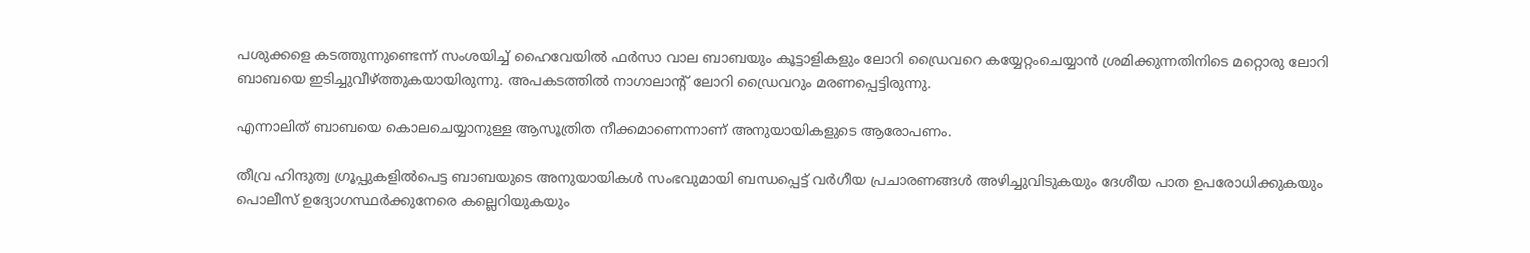പശുക്കളെ കടത്തുന്നുണ്ടെന്ന് സംശയിച്ച് ഹൈവേയിൽ ഫർസാ വാല ബാബയും കൂട്ടാളികളും ലോറി ഡ്രൈവറെ കയ്യേറ്റംചെയ്യാൻ ശ്രമിക്കുന്നതിനിടെ മറ്റൊരു ലോറി ബാബയെ ഇടിച്ചുവീഴ്ത്തുകയായിരുന്നു. അപകടത്തിൽ നാഗാലാന്റ് ലോറി ഡ്രൈവറും മരണപ്പെട്ടിരുന്നു.

എന്നാലിത് ബാബയെ കൊലചെയ്യാനുള്ള ആസൂത്രിത നീക്കമാണെന്നാണ് അനുയായികളുടെ ആരോപണം.

തീവ്ര ഹിന്ദുത്വ ഗ്രൂപ്പുകളിൽപെട്ട ബാബയുടെ അനുയായികൾ സംഭവുമായി ബന്ധപ്പെട്ട് വർഗീയ പ്രചാരണങ്ങൾ അഴിച്ചുവിടുകയും ദേശീയ പാത ഉപരോധിക്കുകയും പൊലീസ് ഉദ്യോഗസ്ഥർക്കുനേരെ കല്ലെറിയുകയും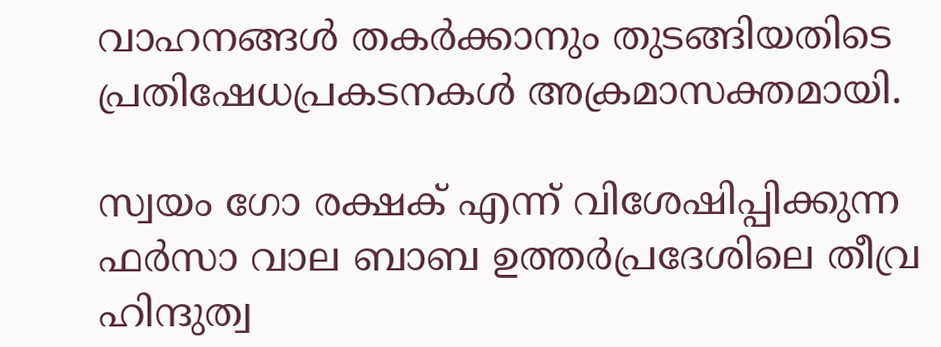വാഹനങ്ങൾ തകർക്കാനും തുടങ്ങിയതിടെ പ്രതിഷേധപ്രകടനകൾ അക്രമാസക്തമായി.

സ്വയം ഗോ രക്ഷക് എന്ന് വിശേഷിപ്പിക്കുന്ന ഫർസാ വാല ബാബ ഉത്തർപ്രദേശിലെ തീവ്ര ഹിന്ദുത്വ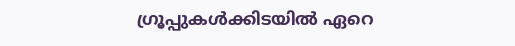ഗ്രൂപ്പുകൾക്കിടയിൽ ഏറെ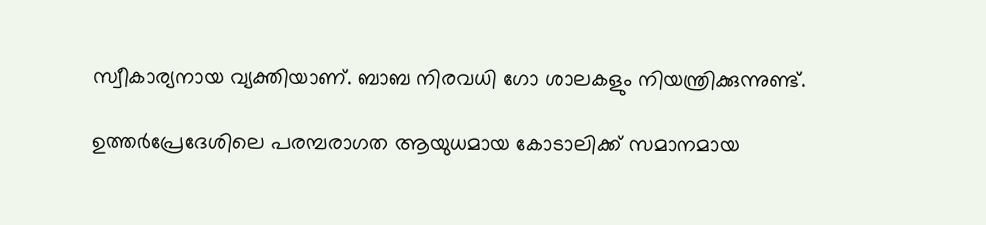സ്വീകാര്യനായ വ്യക്തിയാണ്. ബാബ നിരവധി ഗോ ശാലകളും നിയന്ത്രിക്കുന്നുണ്ട്.

ഉത്തർപ്രേദേശിലെ പരമ്പരാഗത ആയുധമായ കോടാലിക്ക് സമാനമായ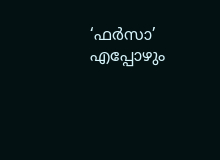‘ഫർസാ’ എപ്പോഴും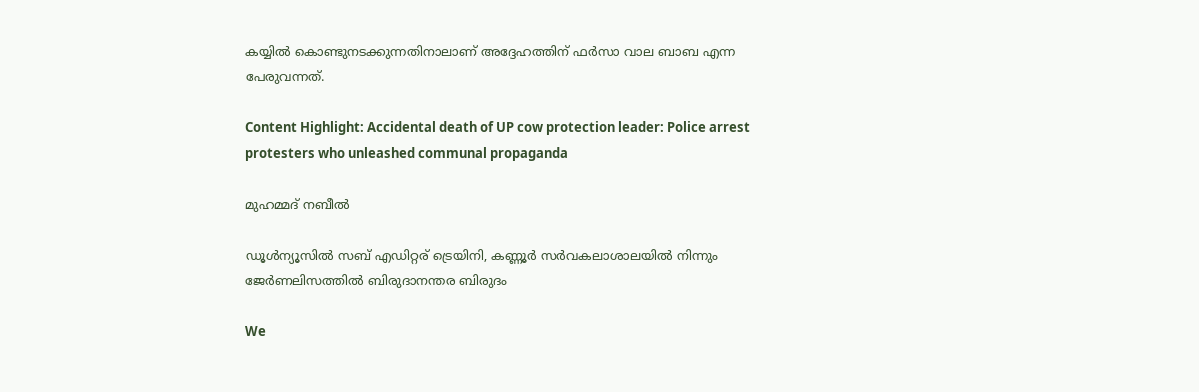കയ്യിൽ കൊണ്ടുനടക്കുന്നതിനാലാണ് അദ്ദേഹത്തിന് ഫർസാ വാല ബാബ എന്ന പേരുവന്നത്.

Content Highlight: Accidental death of UP cow protection leader: Police arrest protesters who unleashed communal propaganda

മുഹമ്മദ് നബീല്‍

ഡൂള്‍ന്യൂസില്‍ സബ് എഡിറ്റര് ട്രെയിനി, കണ്ണൂർ സര്‍വകലാശാലയില്‍ നിന്നും ജേര്‍ണലിസത്തില്‍ ബിരുദാനന്തര ബിരുദം

We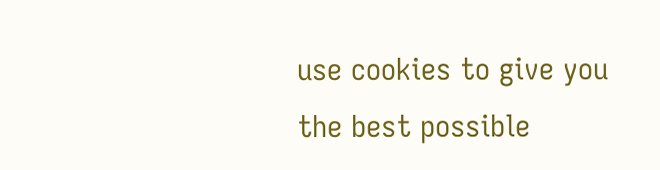use cookies to give you the best possible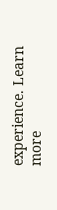experience. Learn more